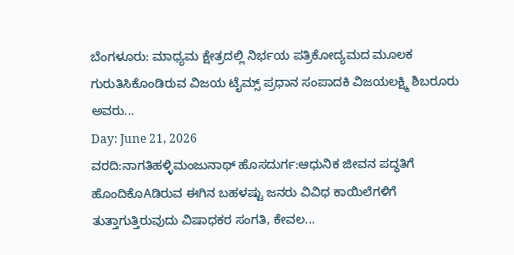ಬೆಂಗಳೂರು: ಮಾಧ್ಯಮ ಕ್ಷೇತ್ರದಲ್ಲಿ ನಿರ್ಭಯ ಪತ್ರಿಕೋದ್ಯಮದ ಮೂಲಕ ಗುರುತಿಸಿಕೊಂಡಿರುವ ವಿಜಯ ಟೈಮ್ಸ್ ಪ್ರಧಾನ ಸಂಪಾದಕಿ ವಿಜಯಲಕ್ಷ್ಮಿ ಶಿಬರೂರು ಅವರು...
Day: June 21, 2026
ವರದಿ:ನಾಗತಿಹಳ್ಳಿಮಂಜುನಾಥ್ ಹೊಸದುರ್ಗ:ಆಧುನಿಕ ಜೀವನ ಪದ್ಧತಿಗೆ ಹೊಂದಿಕೊAಡಿರುವ ಈಗಿನ ಬಹಳಷ್ಟು ಜನರು ವಿವಿಧ ಕಾಯಿಲೆಗಳಿಗೆ ತುತ್ತಾಗುತ್ತಿರುವುದು ವಿಷಾಧಕರ ಸಂಗತಿ, ಕೇವಲ...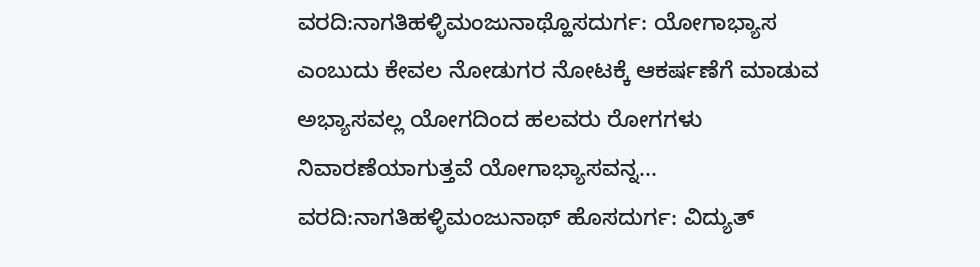ವರದಿ:ನಾಗತಿಹಳ್ಳಿಮಂಜುನಾಥ್ಹೊಸದುರ್ಗ: ಯೋಗಾಭ್ಯಾಸ ಎಂಬುದು ಕೇವಲ ನೋಡುಗರ ನೋಟಕ್ಕೆ ಆಕರ್ಷಣೆಗೆ ಮಾಡುವ ಅಭ್ಯಾಸವಲ್ಲ ಯೋಗದಿಂದ ಹಲವರು ರೋಗಗಳು ನಿವಾರಣೆಯಾಗುತ್ತವೆ ಯೋಗಾಭ್ಯಾಸವನ್ನ...
ವರದಿ:ನಾಗತಿಹಳ್ಳಿಮಂಜುನಾಥ್ ಹೊಸದುರ್ಗ: ವಿದ್ಯುತ್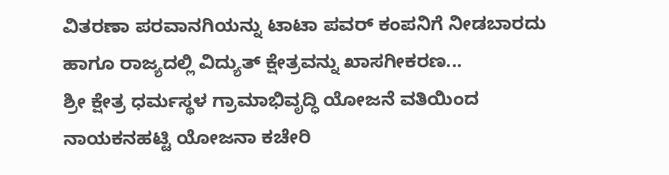ವಿತರಣಾ ಪರವಾನಗಿಯನ್ನು ಟಾಟಾ ಪವರ್ ಕಂಪನಿಗೆ ನೀಡಬಾರದು ಹಾಗೂ ರಾಜ್ಯದಲ್ಲಿ ವಿದ್ಯುತ್ ಕ್ಷೇತ್ರವನ್ನು ಖಾಸಗೀಕರಣ...
ಶ್ರೀ ಕ್ಷೇತ್ರ ಧರ್ಮಸ್ಥಳ ಗ್ರಾಮಾಭಿವೃದ್ಧಿ ಯೋಜನೆ ವತಿಯಿಂದ ನಾಯಕನಹಟ್ಟಿ ಯೋಜನಾ ಕಚೇರಿ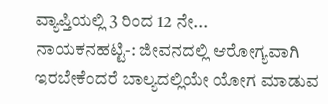ವ್ಯಾಪ್ತಿಯಲ್ಲಿ 3 ರಿಂದ 12 ನೇ...
ನಾಯಕನಹಟ್ಟಿ-: ಜೀವನದಲ್ಲಿ ಆರೋಗ್ಯವಾಗಿ ಇರಬೇಕೆಂದರೆ ಬಾಲ್ಯದಲ್ಲಿಯೇ ಯೋಗ ಮಾಡುವ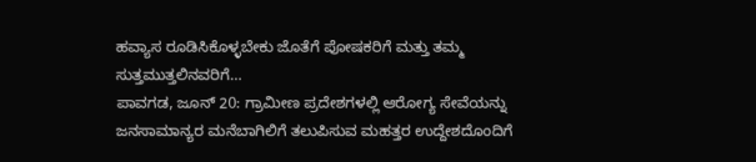ಹವ್ಯಾಸ ರೂಡಿಸಿಕೊಳ್ಳಬೇಕು ಜೊತೆಗೆ ಪೋಷಕರಿಗೆ ಮತ್ತು ತಮ್ಮ ಸುತ್ತಮುತ್ತಲಿನವರಿಗೆ...
ಪಾವಗಡ, ಜೂನ್ 20: ಗ್ರಾಮೀಣ ಪ್ರದೇಶಗಳಲ್ಲಿ ಆರೋಗ್ಯ ಸೇವೆಯನ್ನು ಜನಸಾಮಾನ್ಯರ ಮನೆಬಾಗಿಲಿಗೆ ತಲುಪಿಸುವ ಮಹತ್ತರ ಉದ್ದೇಶದೊಂದಿಗೆ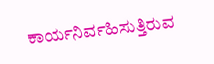ಕಾರ್ಯನಿರ್ವಹಿಸುತ್ತಿರುವ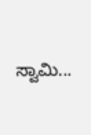ಸ್ವಾಮಿ...